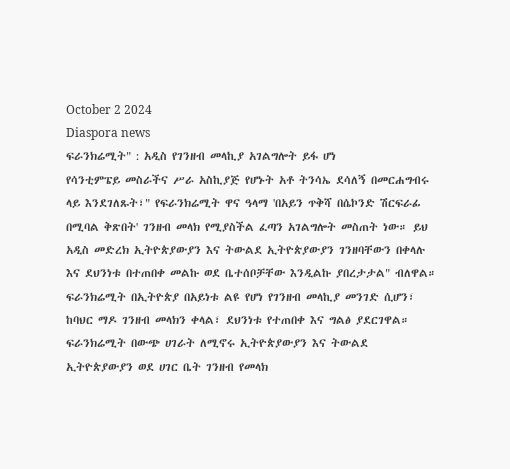October 2 2024
Diaspora news
ፍራንክሬሚት" : አዲስ የገንዘብ መላኪያ አገልግሎት ይፋ ሆነ
የሳንቲምፔይ መስራችና ሥራ አስኪያጅ የሆኑት አቶ ትንሳኤ ደሳለኝ በመርሐግብሩ ላይ እንደገለጹት፣" የፍራንክሬሚት ዋና ዓላማ 'በአይን ጥቅሻ በሴኮንድ ሽርፍራፊ በሚባል ቅጽበት' ገንዘብ መላክ የሚያስችል ፈጣን አገልግሎት መስጠት ነው። ይህ አዲስ መድረክ ኢትዮጵያውያን እና ትውልደ ኢትዮጵያውያን ገንዘባቸውን በቀላሉ እና ደህንነቱ በተጠበቀ መልኩ ወደ ቤተሰቦቻቸው እንዲልኩ ያበረታታል" ብለዋል። ፍራንክሬሚት በኢትዮጵያ በአይነቱ ልዩ የሆነ የገንዘብ መላኪያ መንገድ ሲሆን፣ ከባህር ማዶ ገንዘብ መላክን ቀላል፣ ደህንነቱ የተጠበቀ እና ግልፅ ያደርገዋል።
ፍራንክሬሚት በውጭ ሀገራት ለሚኖሩ ኢትዮጵያውያን እና ትውልደ ኢትዮጵያውያን ወደ ሀገር ቤት ገንዘብ የመላክ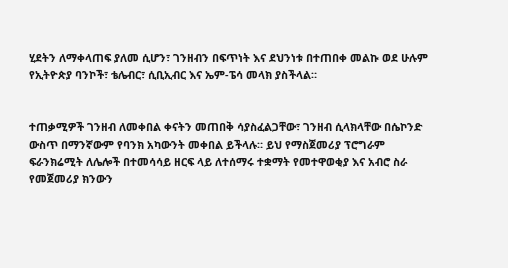ሂደትን ለማቀላጠፍ ያለመ ሲሆን፣ ገንዘብን በፍጥነት እና ደህንነቱ በተጠበቀ መልኩ ወደ ሁሉም የኢትዮጵያ ባንኮች፣ ቴሌብር፣ ሲቢኢብር እና ኤም-ፔሳ መላክ ያስችላል።


ተጠቃሚዎች ገንዘብ ለመቀበል ቀናትን መጠበቅ ሳያስፈልጋቸው፣ ገንዘብ ሲላክላቸው በሴኮንድ ውስጥ በማንኛውም የባንክ አካውንት መቀበል ይችላሉ። ይህ የማስጀመሪያ ፕሮግራም ፍራንክሬሚት ለሌሎች በተመሳሳይ ዘርፍ ላይ ለተሰማሩ ተቋማት የመተዋወቂያ እና አብሮ ስራ የመጀመሪያ ክንውን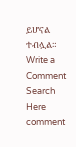ይሆናል ተብሏል።
Write a Comment
Search Here
comment